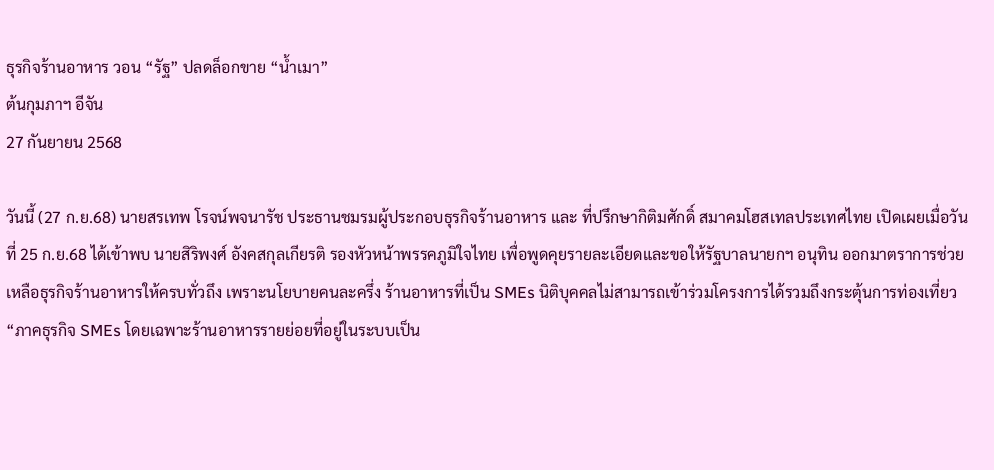ธุรกิจร้านอาหาร วอน “รัฐ” ปลดล็อกขาย “น้ำเมา”
ต้นกุมภาฯ อีจัน
27 กันยายน 2568

วันนี้ (27 ก.ย.68) นายสรเทพ โรจน์พจนารัช ประธานชมรมผู้ประกอบธุรกิจร้านอาหาร และ ที่ปรึกษากิติมศักดิ์ สมาคมโฮสเทลประเทศไทย เปิดเผยเมื่อวันที่ 25 ก.ย.68 ได้เข้าพบ นายสิริพงศ์ อังคสกุลเกียรติ รองหัวหน้าพรรคภูมิใจไทย เพื่อพูดคุยรายละเอียดและขอให้รัฐบาลนายกฯ อนุทิน ออกมาตราการช่วยเหลือธุรกิจร้านอาหารให้ครบทั่วถึง เพราะนโยบายคนละครึ่ง ร้านอาหารที่เป็น SMEs นิติบุคคลไม่สามารถเข้าร่วมโครงการได้รวมถึงกระตุ้นการท่องเที่ยว
“ภาคธุรกิจ SMEs โดยเฉพาะร้านอาหารรายย่อยที่อยู่ในระบบเป็น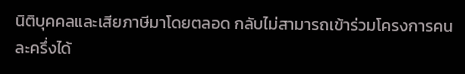นิติบุคคลและเสียภาษีมาโดยตลอด กลับไม่สามารถเข้าร่วมโครงการคนละครึ่งได้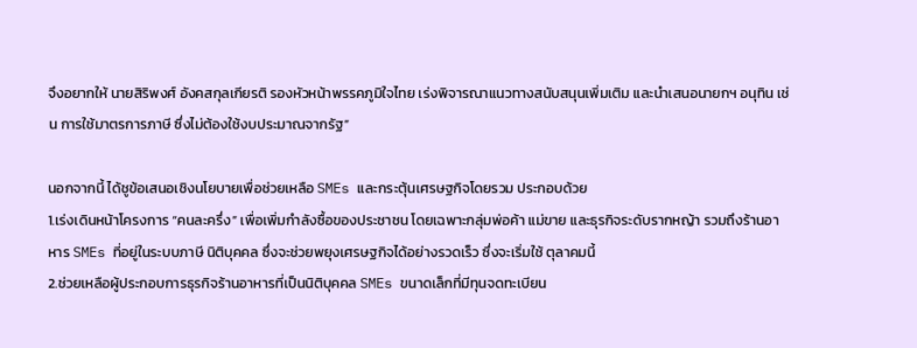จึงอยากให้ นายสิริพงศ์ อังคสกุลเกียรติ รองหัวหน้าพรรคภูมิใจไทย เร่งพิจารณาแนวทางสนับสนุนเพิ่มเติม และนำเสนอนายกฯ อนุทิน เช่น การใช้มาตรการภาษี ซึ่งไม่ต้องใช้งบประมาณจากรัฐ”

นอกจากนี้ ได้ชูข้อเสนอเชิงนโยบายเพื่อช่วยเหลือ SMEs และกระตุ้นเศรษฐกิจโดยรวม ประกอบด้วย
1.เร่งเดินหน้าโครงการ “คนละครึ่ง” เพื่อเพิ่มกำลังซื้อของประชาชน โดยเฉพาะกลุ่มพ่อค้า แม่ขาย และธุรกิจระดับรากหญ้า รวมถึงร้านอาหาร SMEs ที่อยู่ในระบบภาษี นิติบุคคล ซึ่งจะช่วยพยุงเศรษฐกิจได้อย่างรวดเร็ว ซึ่งจะเริ่มใช้ ตุลาคมนี้
2.ช่วยเหลือผู้ประกอบการธุรกิจร้านอาหารที่เป็นนิติบุคคล SMEs ขนาดเล็กที่มีทุนจดทะเบียน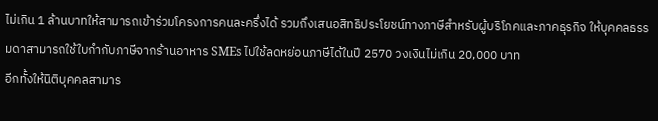ไม่เกิน 1 ล้านบาทให้สามารถเข้าร่วมโครงการคนละครึ่งได้ รวมถึงเสนอสิทธิประโยชน์ทางภาษีสำหรับผู้บริโภคและภาคธุรกิจ ให้บุคคลธรรมดาสามารถใช้ใบกำกับภาษีจากร้านอาหาร SMEs ไปใช้ลดหย่อนภาษีได้ในปี 2570 วงเงินไม่เกิน 20,000 บาท
อีกทั้งให้นิติบุคคลสามาร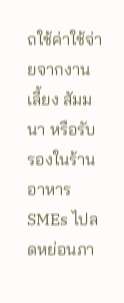ถใช้ค่าใช้จ่ายจากงานเลี้ยง สัมมนา หรือรับรองในร้านอาหาร SMEs ไปลดหย่อนภา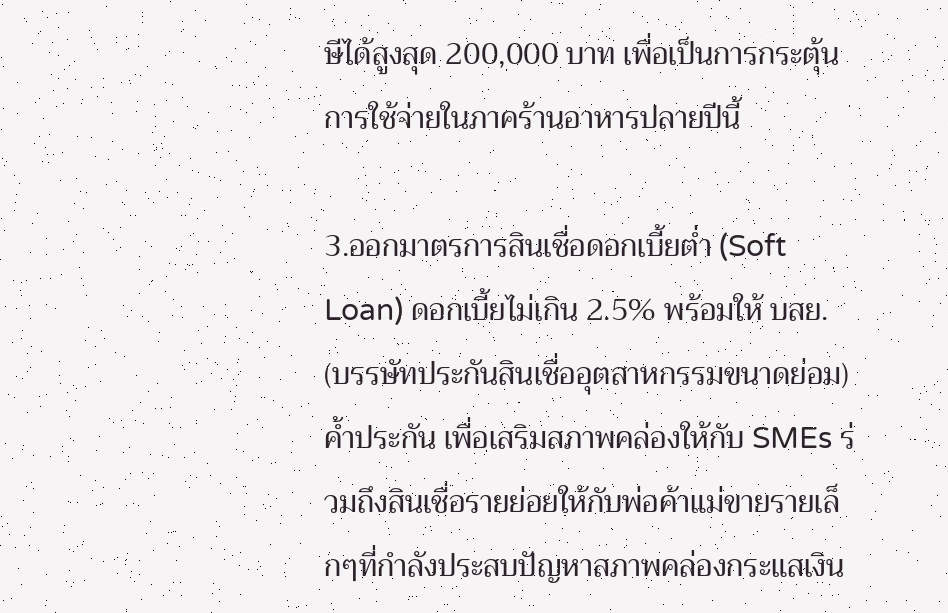ษีได้สูงสุด 200,000 บาท เพื่อเป็นการกระตุ้นการใช้จ่ายในภาคร้านอาหารปลายปีนี้

3.ออกมาตรการสินเชื่อดอกเบี้ยต่ำ (Soft Loan) ดอกเบี้ยไม่เกิน 2.5% พร้อมให้ บสย. (บรรษัทประกันสินเชื่ออุตสาหกรรมขนาดย่อม) ค้ำประกัน เพื่อเสริมสภาพคล่องให้กับ SMEs ร่วมถึงสินเชื่อรายย่อยให้กับพ่อค้าแม่ขายรายเล็กๆที่กำลังประสบปัญหาสภาพคล่องกระแสเงิน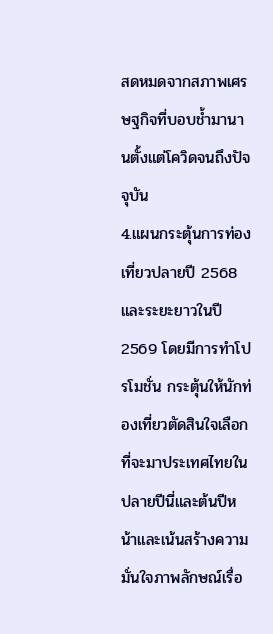สดหมดจากสภาพเศรษฐกิจที่บอบช้ำมานานตั้งแต่โควิดจนถึงปัจจุบัน
4.แผนกระตุ้นการท่องเที่ยวปลายปี 2568 และระยะยาวในปี 2569 โดยมีการทำโปรโมชั่น กระตุ้นให้นักท่องเที่ยวตัดสินใจเลือกที่จะมาประเทศไทยในปลายปีนี่และต้นปีหน้าและเน้นสร้างความมั่นใจภาพลักษณ์เรื่อ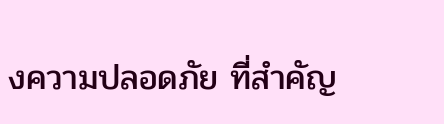งความปลอดภัย ที่สำคัญ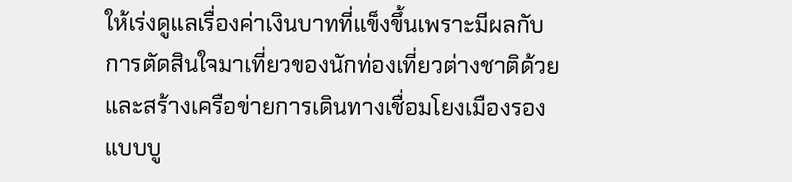ให้เร่งดูแลเรื่องค่าเงินบาทที่แข็งขึ้นเพราะมีผลกับการตัดสินใจมาเที่ยวของนักท่องเที่ยวต่างชาติด้วย
และสร้างเครือข่ายการเดินทางเชื่อมโยงเมืองรองแบบบู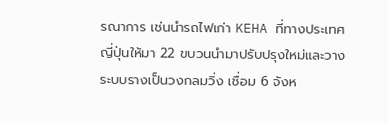รณาการ เช่นนำรถไฟเก่า KEHA ที่ทางประเทศญี่ปุ่นให้มา 22 ขบวนนำมาปรับปรุงใหม่และวางระบบรางเป็นวงกลมวิ่ง เชื่อม 6 จังห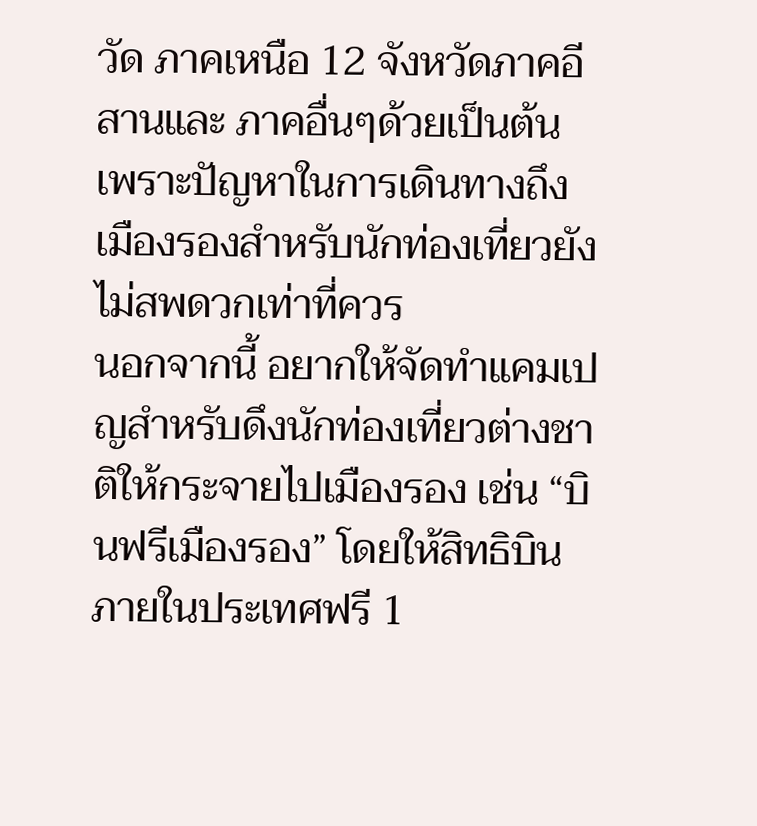วัด ภาคเหนือ 12 จังหวัดภาคอีสานและ ภาคอื่นๆด้วยเป็นต้น เพราะปัญหาในการเดินทางถึงเมืองรองสำหรับนักท่องเที่ยวยังไม่สพดวกเท่าที่ควร
นอกจากนี้ อยากให้จัดทำแคมเปญสำหรับดึงนักท่องเที่ยวต่างชาติให้กระจายไปเมืองรอง เช่น “บินฟรีเมืองรอง” โดยให้สิทธิบินภายในประเทศฟรี 1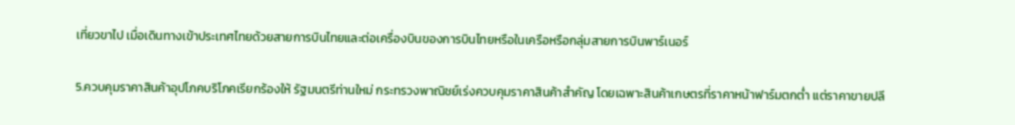เที่ยวขาไป เมื่อเดินทางเข้าประเทศไทยด้วยสายการบินไทยและต่อเครื่องบินของการบินไทยหรือในเครือหรือกลุ่มสายการบินพาร์เนอร์

5.ควบคุมราคาสินค้าอุปโภคบริโภคเรียกร้องให้ รัฐมนตรีท่านใหม่ กระทรวงพาณิชย์เร่งควบคุมราคาสินค้าสำคัญ โดยเฉพาะสินค้าเกษตรที่ราคาหน้าฟาร์มตกต่ำ แต่ราคาขายปลี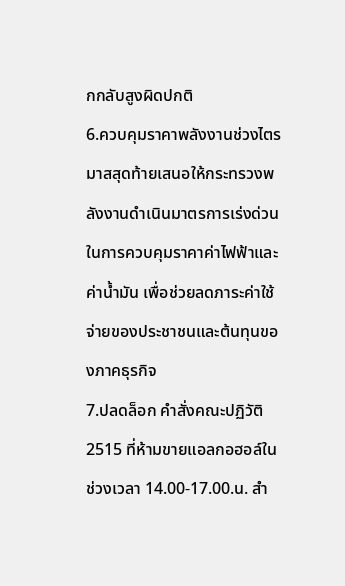กกลับสูงผิดปกติ
6.ควบคุมราคาพลังงานช่วงไตรมาสสุดท้ายเสนอให้กระทรวงพลังงานดำเนินมาตรการเร่งด่วนในการควบคุมราคาค่าไฟฟ้าและค่าน้ำมัน เพื่อช่วยลดภาระค่าใช้จ่ายของประชาชนและต้นทุนของภาคธุรกิจ
7.ปลดล็อก คำสั่งคณะปฏิวัติ 2515 ที่ห้ามขายแอลกอฮอล์ในช่วงเวลา 14.00-17.00.น. สำ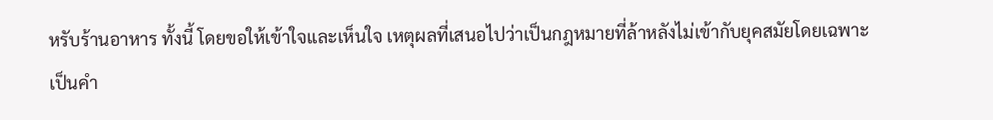หรับร้านอาหาร ทั้งนี้ โดยขอให้เข้าใจและเห็นใจ เหตุผลที่เสนอไปว่าเป็นกฎหมายที่ล้าหลังไม่เข้ากับยุคสมัยโดยเฉพาะเป็นคำ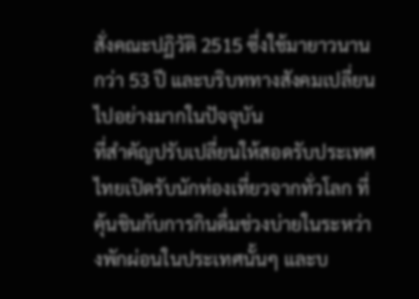สั่งคณะปฏิวัติ 2515 ซึ่งใช้มายาวนานกว่า 53 ปี และบริบททางสังคมเปลี่ยนไปอย่างมากในปัจจุบัน
ที่สำคัญปรับเปลี่ยนให้สอดรับประเทศไทยเปิดรับนักท่องเที่ยวจากทั่วโลก ที่คุ้นชินกับการกินดื่มช่วงบ่ายในระหว่างพักผ่อนในประเทศนั้นๆ และบ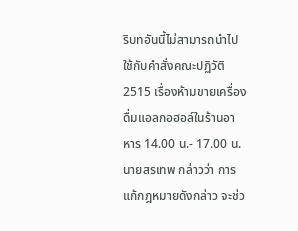ริบทอันนี้ไม่สามารถนำไปใช้กับคำสั่งคณะปฏิวัติ 2515 เรื่องห้ามขายเครื่องดื่มแอลกอฮอล์ในร้านอาหาร 14.00 น.- 17.00 น.
นายสรเทพ กล่าวว่า การแก้กฎหมายดังกล่าว จะช่ว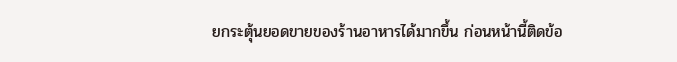ยกระตุ้นยอดขายของร้านอาหารได้มากขึ้น ก่อนหน้านี้ติดข้อ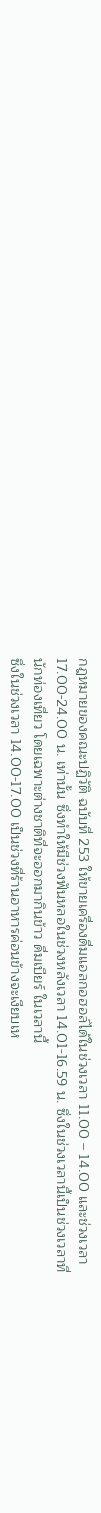กฎหมายของคณะปฏิวัติ ฉบับที่ 253 ให้ขายเครื่องดื่มแอลกอฮอล์ได้ในช่วงเวลา 11.00 – 14.00 และช่วงเวลา 17.00-24.00 น. เท่านั้น ซึ่งทำให้มีช่วงฟันหลอในช่วงหลังเวลา 14.01-16.59 น. ซึ่งในช่วงเวลานี้เป็นช่วงเวลาที่นักท่องเที่ยว โดยเฉพาะต่างชาติที่จะออกมากินข้าว ดื่มเบียร์ ในเวลานี้
ซึ่งในช่วงเวลา 14.00-17.00 เป็นช่วงที่ร้านอาหารค่อนข้างจะเงียบเห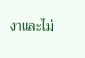งาและไม่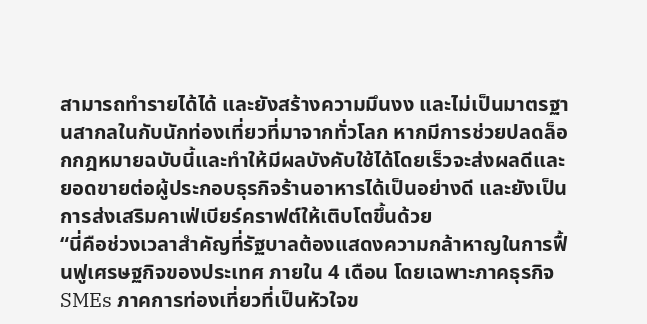สามารถทำรายได้ได้ และยังสร้างความมึนงง และไม่เป็นมาตรฐานสากลในกับนักท่องเที่ยวที่มาจากทั่วโลก หากมีการช่วยปลดล็อกกฎหมายฉบับนี้และทำให้มีผลบังคับใช้ได้โดยเร็วจะส่งผลดีและยอดขายต่อผู้ประกอบธุรกิจร้านอาหารได้เป็นอย่างดี และยังเป็นการส่งเสริมคาเฟ่เบียร์คราฟต์ให้เติบโตขึ้นด้วย
“นี่คือช่วงเวลาสำคัญที่รัฐบาลต้องแสดงความกล้าหาญในการฟื้นฟูเศรษฐกิจของประเทศ ภายใน 4 เดือน โดยเฉพาะภาคธุรกิจ SMEs ภาคการท่องเที่ยวที่เป็นหัวใจข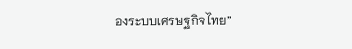องระบบเศรษฐกิจไทย”